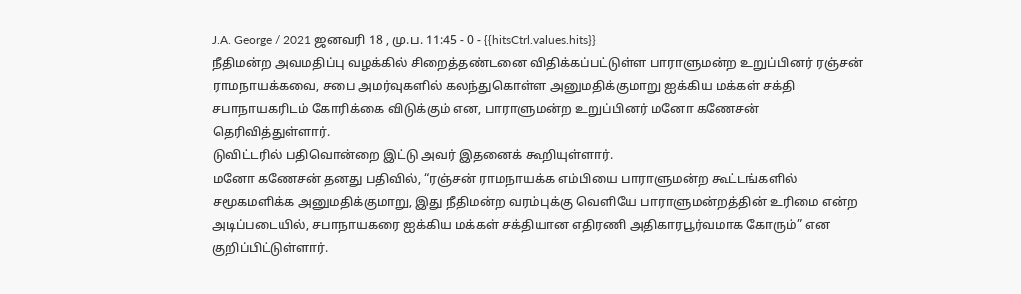J.A. George / 2021 ஜனவரி 18 , மு.ப. 11:45 - 0 - {{hitsCtrl.values.hits}}
நீதிமன்ற அவமதிப்பு வழக்கில் சிறைத்தண்டனை விதிக்கப்பட்டுள்ள பாராளுமன்ற உறுப்பினர் ரஞ்சன் ராமநாயக்கவை, சபை அமர்வுகளில் கலந்துகொள்ள அனுமதிக்குமாறு ஐக்கிய மக்கள் சக்தி சபாநாயகரிடம் கோரிக்கை விடுக்கும் என, பாராளுமன்ற உறுப்பினர் மனோ கணேசன் தெரிவித்துள்ளார்.
டுவிட்டரில் பதிவொன்றை இட்டு அவர் இதனைக் கூறியுள்ளார்.
மனோ கணேசன் தனது பதிவில், “ரஞ்சன் ராமநாயக்க எம்பியை பாராளுமன்ற கூட்டங்களில் சமூகமளிக்க அனுமதிக்குமாறு, இது நீதிமன்ற வரம்புக்கு வெளியே பாராளுமன்றத்தின் உரிமை என்ற அடிப்படையில், சபாநாயகரை ஐக்கிய மக்கள் சக்தியான எதிரணி அதிகாரபூர்வமாக கோரும்” என குறிப்பிட்டுள்ளார்.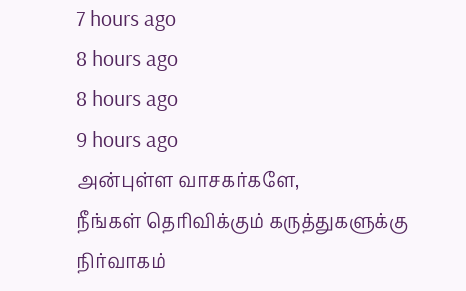7 hours ago
8 hours ago
8 hours ago
9 hours ago
அன்புள்ள வாசகர்களே,
நீங்கள் தெரிவிக்கும் கருத்துகளுக்கு நிர்வாகம்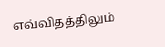எவ்விதத்திலும்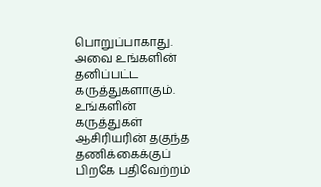பொறுப்பாகாது. அவை உங்களின் தனிப்பட்ட கருத்துகளாகும். உங்களின் கருத்துகள் ஆசிரியரின் தகுந்த தணிக்கைக்குப் பிறகே பதிவேற்றம்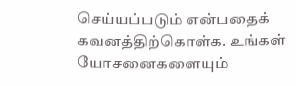செய்யப்படும் என்பதைக் கவனத்திற்கொள்க. உங்கள் யோசனைகளையும்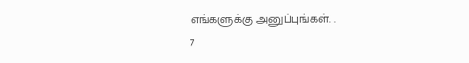எங்களுக்கு அனுப்புங்கள். .
7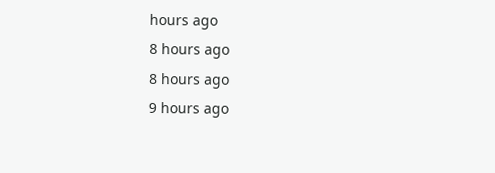hours ago
8 hours ago
8 hours ago
9 hours ago